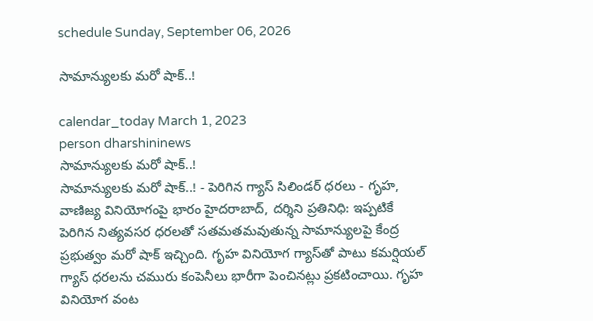schedule Sunday, September 06, 2026

సామాన్యులకు మరో షాక్..!

calendar_today March 1, 2023
person dharshininews
సామాన్యులకు మరో షాక్..!
సామాన్యులకు మరో షాక్..! - పెరిగిన గ్యాస్ సిలిండర్ ధరలు - గృహ, వాణిజ్య వినియోగంపై భారం హైదరాబాద్, దర్శిని ప్రతినిధి: ఇప్పటికే పెరిగిన నిత్యవసర ధరలతో సతమతమవుతున్న సామాన్యులపై కేంద్ర ప్రభుత్వం మరో షాక్‌ ఇచ్చింది. గృహ వినియోగ గ్యాస్‌తో పాటు కమర్షియల్‌ గ్యాస్‌ ధరలను చమురు కంపెనీలు భారీగా పెంచినట్లు ప్రకటించాయి. గృహ వినియోగ వంట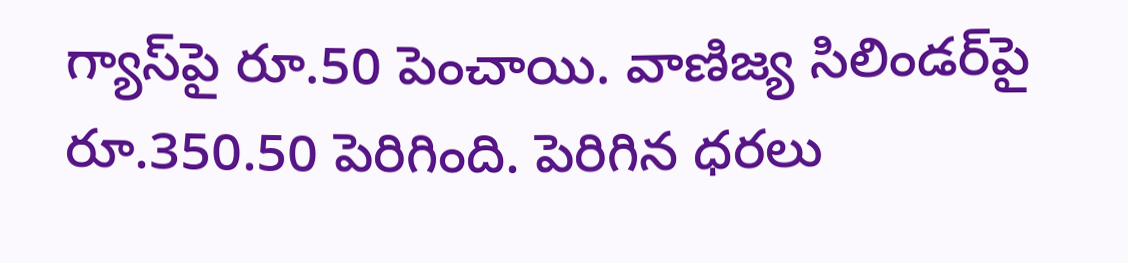గ్యాస్‌పై రూ.50 పెంచాయి. వాణిజ్య సిలిండర్‌పై రూ.350.50 పెరిగింది. పెరిగిన ధరలు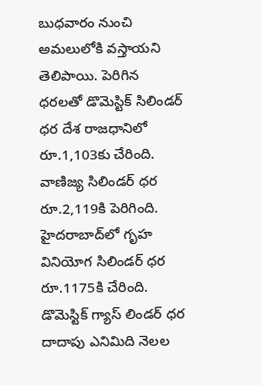బుధవారం నుంచి అమలులోకి వస్తాయని తెలిపాయి. పెరిగిన ధరలతో డొమెస్టిక్‌ సిలిండర్‌ ధర దేశ రాజధానిలో రూ.1,103కు చేరింది. వాణిజ్య సిలిండర్‌ ధర రూ.2,119కి పెరిగింది. హైదరాబాద్‌లో గృహ వినియోగ సిలిండర్‌ ధర రూ.1175కి చేరింది. డొమెస్టిక్‌ గ్యాస్‌ లిండర్‌ ధర దాదాపు ఎనిమిది నెలల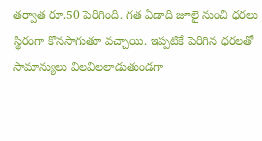తర్వాత రూ.50 పెరిగింది. గత ఏడాది జూలై నుంచి ధరలు స్థిరంగా కొనసాగుతూ వచ్చాయి. ఇప్పటికే పెరిగిన ధరలతో సామాన్యులు విలవిలలాడుతుండగా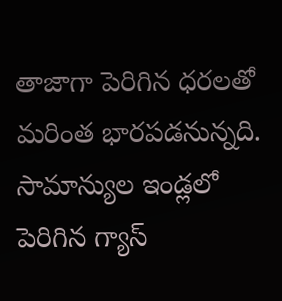తాజాగా పెరిగిన ధరలతో మరింత భారపడనున్నది. సామాన్యుల ఇండ్లలో పెరిగిన గ్యాస్‌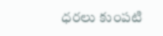ధరలు కుంపటి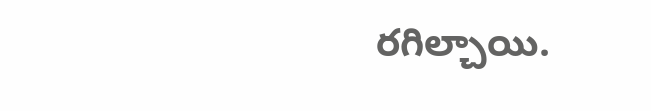రగిల్చాయి.